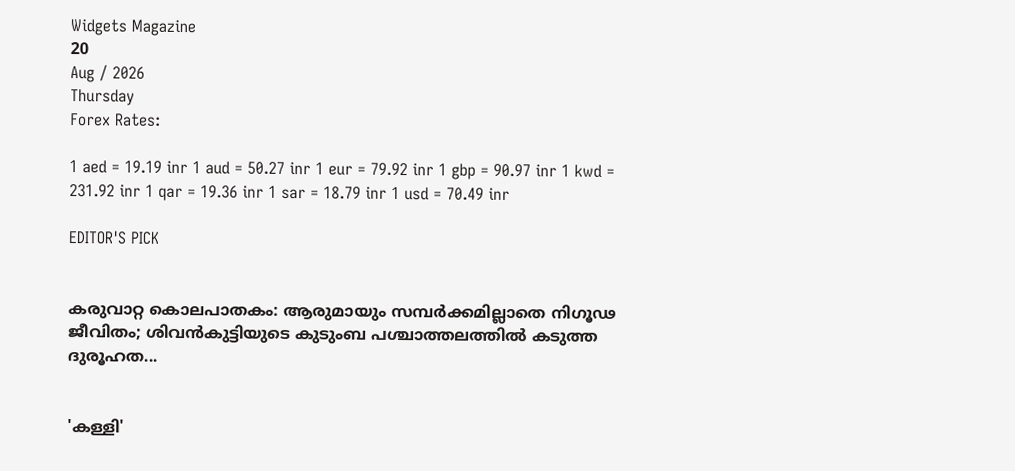Widgets Magazine
20
Aug / 2026
Thursday
Forex Rates:

1 aed = 19.19 inr 1 aud = 50.27 inr 1 eur = 79.92 inr 1 gbp = 90.97 inr 1 kwd = 231.92 inr 1 qar = 19.36 inr 1 sar = 18.79 inr 1 usd = 70.49 inr

EDITOR'S PICK


കരുവാറ്റ കൊലപാതകം: ആരുമായും സമ്പർക്കമില്ലാതെ നിഗൂഢ ജീവിതം; ശിവൻകുട്ടിയുടെ കുടുംബ പശ്ചാത്തലത്തിൽ കടുത്ത ദുരൂഹത...


'കള്ളി'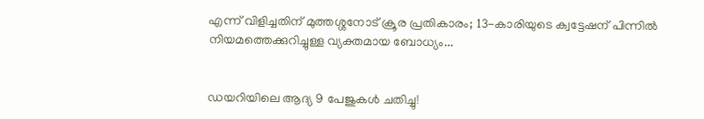എന്ന് വിളിച്ചതിന് മുത്തശ്ശനോട് ക്രൂര പ്രതികാരം; 13-കാരിയുടെ ക്വട്ടേഷന് പിന്നിൽ നിയമത്തെക്കുറിച്ചുള്ള വ്യക്തമായ ബോധ്യം...


ഡയറിയിലെ ആദ്യ 9 പേജുകൾ ചതിച്ചു!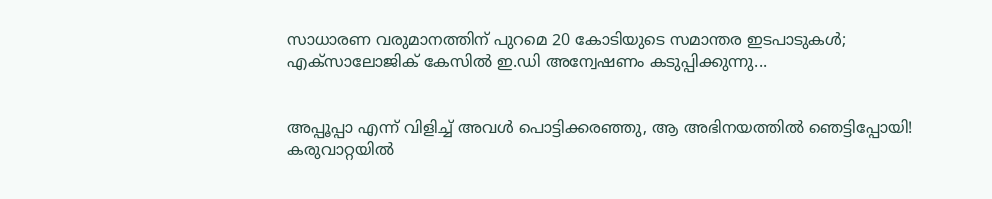സാധാരണ വരുമാനത്തിന് പുറമെ 20 കോടിയുടെ സമാന്തര ഇടപാടുകൾ; എക്സാലോജിക് കേസിൽ ഇ.ഡി അന്വേഷണം കടുപ്പിക്കുന്നു...


അപ്പൂപ്പാ എന്ന് വിളിച്ച് അവൾ പൊട്ടിക്കരഞ്ഞു, ആ അഭിനയത്തിൽ ഞെട്ടിപ്പോയി! കരുവാറ്റയിൽ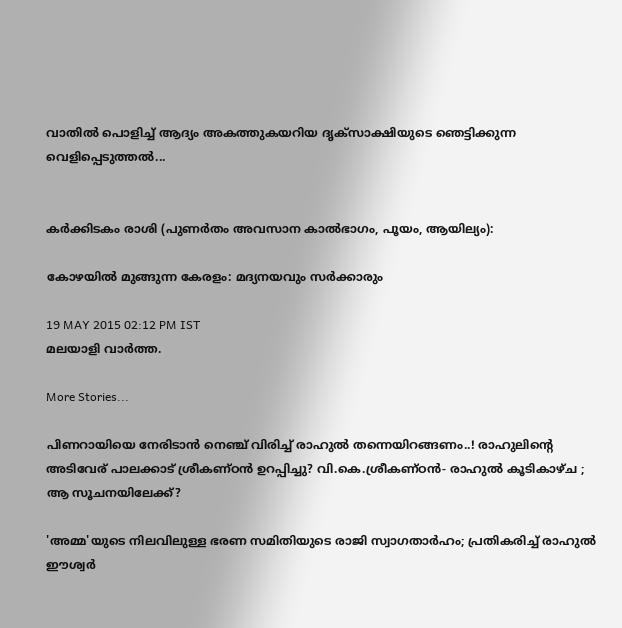വാതിൽ പൊളിച്ച് ആദ്യം അകത്തുകയറിയ ദൃക്‌സാക്ഷിയുടെ ഞെട്ടിക്കുന്ന വെളിപ്പെടുത്തൽ...


കർക്കിടകം രാശി (പുണർതം അവസാന കാൽഭാഗം, പൂയം, ആയില്യം):

കോഴയില്‍ മുങ്ങുന്ന കേരളം: മദ്യനയവും സര്‍ക്കാരും

19 MAY 2015 02:12 PM IST
മലയാളി വാര്‍ത്ത.

More Stories...

പിണറായിയെ നേരിടാൻ നെഞ്ച് വിരിച്ച് രാഹുൽ തന്നെയിറങ്ങണം..! രാഹുലിന്റെ അടിവേര് പാലക്കാട് ശ്രീകണ്ഠൻ ഉറപ്പിച്ചു? വി.കെ.ശ്രീകണ്ഠൻ- രാഹുൽ കൂടികാഴ്ച ; ആ സൂചനയിലേക്ക്?

'അമ്മ'യുടെ നിലവിലുള്ള ഭരണ സമിതിയുടെ രാജി സ്വാഗതാർഹം; പ്രതികരിച്ച് രാഹുൽ ഈശ്വർ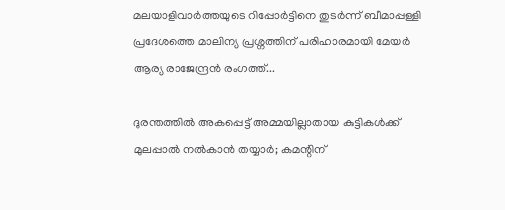മലയാളിവാർത്തയുടെ റിപ്പോർട്ടിനെ തുടർന്ന് ബീമാപ്പള്ളി പ്രദേശത്തെ മാലിന്യ പ്രശ്നത്തിന് പരിഹാരമായി മേയർ ആര്യ രാജേന്ദ്രൻ രംഗത്ത്...

ദുരന്തത്തിൽ അകപ്പെട്ട് അമ്മയില്ലാതായ കുട്ടികൾക്ക് മുലപ്പാൽ നൽകാൻ തയ്യാർ; കമന്റിന്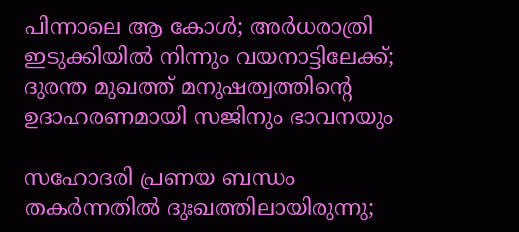പിന്നാലെ ആ കോൾ; അർധരാത്രി ഇടുക്കിയിൽ നിന്നും വയനാട്ടിലേക്ക്; ദുരന്ത മുഖത്ത് മനുഷത്വത്തിന്റെ ഉദാഹരണമായി സജിനും ഭാവനയും

സഹോദരി പ്രണയ ബന്ധം തകർന്നതിൽ ദുഃഖത്തിലായിരുന്നു;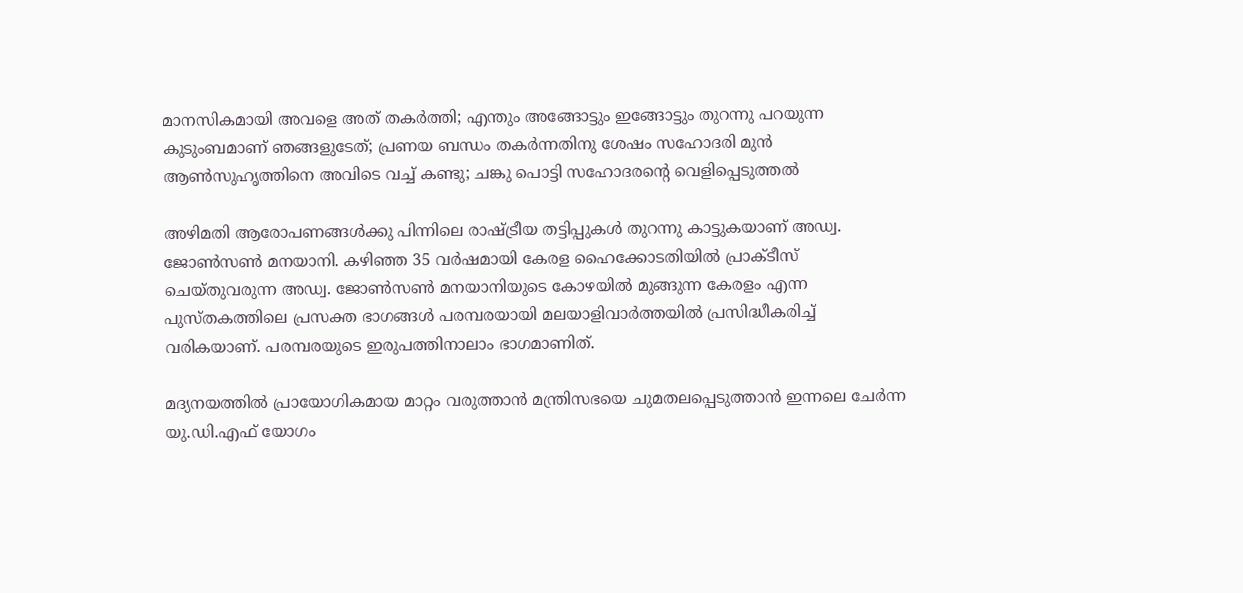മാനസികമായി അവളെ അത് തകർത്തി; എന്തും അങ്ങോട്ടും ഇങ്ങോട്ടും തുറന്നു പറയുന്ന കുടുംബമാണ് ഞങ്ങളുടേത്; പ്രണയ ബന്ധം തകർന്നതിനു ശേഷം സഹോദരി മുന്‍ ആണ്‍സുഹൃത്തിനെ അവിടെ വച്ച് കണ്ടു; ചങ്കു പൊട്ടി സഹോദരന്റെ വെളിപ്പെടുത്തൽ

അഴിമതി ആരോപണങ്ങള്‍ക്കു പിന്നിലെ രാഷ്ട്രീയ തട്ടിപ്പുകള്‍ തുറന്നു കാട്ടുകയാണ് അഡ്വ. ജോണ്‍സണ്‍ മനയാനി. കഴിഞ്ഞ 35 വര്‍ഷമായി കേരള ഹൈക്കോടതിയില്‍ പ്രാക്ടീസ് ചെയ്തുവരുന്ന അഡ്വ. ജോണ്‍സണ്‍ മനയാനിയുടെ കോഴയില്‍ മുങ്ങുന്ന കേരളം എന്ന പുസ്തകത്തിലെ പ്രസക്ത ഭാഗങ്ങള്‍ പരമ്പരയായി മലയാളിവാര്‍ത്തയില്‍ പ്രസിദ്ധീകരിച്ച് വരികയാണ്. പരമ്പരയുടെ ഇരുപത്തിനാലാം ഭാഗമാണിത്.

മദ്യനയത്തില്‍ പ്രായോഗികമായ മാറ്റം വരുത്താന്‍ മന്ത്രിസഭയെ ചുമതലപ്പെടുത്താന്‍ ഇന്നലെ ചേര്‍ന്ന യു.ഡി.എഫ് യോഗം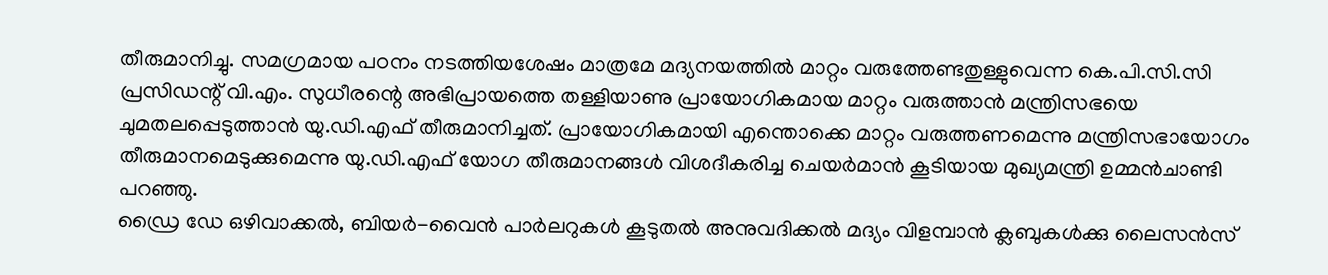തീരുമാനിച്ചു. സമഗ്രമായ പഠനം നടത്തിയശേഷം മാത്രമേ മദ്യനയത്തില്‍ മാറ്റം വരുത്തേണ്ടതുള്ളുവെന്ന കെ.പി.സി.സി പ്രസിഡന്റ് വി.എം. സുധീരന്റെ അഭിപ്രായത്തെ തള്ളിയാണു പ്രായോഗികമായ മാറ്റം വരുത്താന്‍ മന്ത്രിസഭയെ ചുമതലപ്പെടുത്താന്‍ യു.ഡി.എഫ് തീരുമാനിച്ചത്. പ്രായോഗികമായി എന്തൊക്കെ മാറ്റം വരുത്തണമെന്നു മന്ത്രിസഭായോഗം തീരുമാനമെടുക്കുമെന്നു യു.ഡി.എഫ് യോഗ തീരുമാനങ്ങള്‍ വിശദീകരിച്ച ചെയര്‍മാന്‍ കൂടിയായ മുഖ്യമന്ത്രി ഉമ്മന്‍ചാണ്ടി പറഞ്ഞു.
ഡ്രൈ ഡേ ഒഴിവാക്കല്‍, ബിയര്‍-വൈന്‍ പാര്‍ലറുകള്‍ കൂടുതല്‍ അനുവദിക്കല്‍ മദ്യം വിളമ്പാന്‍ ക്ലബുകള്‍ക്കു ലൈസന്‍സ്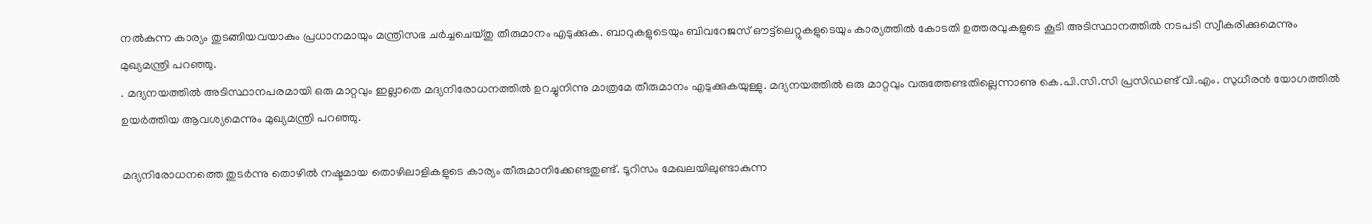നല്‍കുന്ന കാര്യം തുടങ്ങിയവയാകും പ്രധാനമായും മന്ത്രിസഭ ചര്‍ച്ചചെയ്തു തീരുമാനം എടുക്കുക. ബാറുകളുടെയും ബിവറേജസ് ഔട്ട്‌ലെറ്റുകളുടെയും കാര്യത്തില്‍ കോടതി ഉത്തരവുകളുടെ കൂടി അടിസ്ഥാനത്തില്‍ നടപടി സ്വീകരിക്കുമെന്നും മുഖ്യമന്ത്രി പറഞ്ഞു.
. മദ്യനയത്തില്‍ അടിസ്ഥാനപരമായി ഒരു മാറ്റവും ഇല്ലാതെ മദ്യനിരോധനത്തില്‍ ഉറച്ചുനിന്നു മാത്രമേ തീരുമാനം എടുക്കുകയുള്ളു. മദ്യനയത്തില്‍ ഒരു മാറ്റവും വരുത്തേണ്ടതില്ലെന്നാണു കെ.പി.സി.സി പ്രസിഡണ്ട് വി.എം. സുധീരന്‍ യോഗത്തില്‍ ഉയര്‍ത്തിയ ആവശ്യമെന്നും മുഖ്യമന്ത്രി പറഞ്ഞു.

മദ്യനിരോധനത്തെ തുടര്‍ന്നു തൊഴില്‍ നഷ്ടമായ തൊഴിലാളികളുടെ കാര്യം തീരുമാനിക്കേണ്ടതുണ്ട്. ടൂറിസം മേഖലയിലുണ്ടാകുന്ന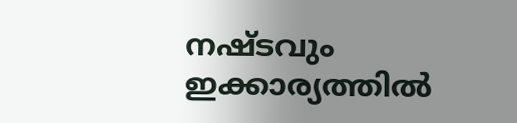നഷ്ടവും ഇക്കാര്യത്തില്‍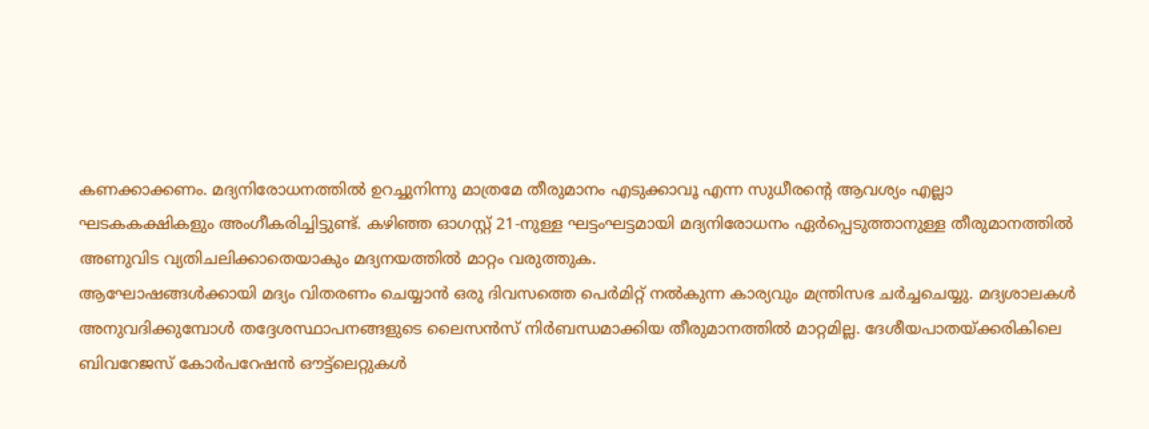കണക്കാക്കണം. മദ്യനിരോധനത്തില്‍ ഉറച്ചുനിന്നു മാത്രമേ തീരുമാനം എടുക്കാവൂ എന്ന സുധീരന്റെ ആവശ്യം എല്ലാ ഘടകകക്ഷികളും അംഗീകരിച്ചിട്ടുണ്ട്. കഴിഞ്ഞ ഓഗസ്റ്റ് 21-നുള്ള ഘട്ടംഘട്ടമായി മദ്യനിരോധനം ഏര്‍പ്പെടുത്താനുള്ള തീരുമാനത്തില്‍ അണുവിട വ്യതിചലിക്കാതെയാകും മദ്യനയത്തില്‍ മാറ്റം വരുത്തുക.
ആഘോഷങ്ങള്‍ക്കായി മദ്യം വിതരണം ചെയ്യാന്‍ ഒരു ദിവസത്തെ പെര്‍മിറ്റ് നല്‍കുന്ന കാര്യവും മന്ത്രിസഭ ചര്‍ച്ചചെയ്യു. മദ്യശാലകള്‍ അനുവദിക്കുമ്പോള്‍ തദ്ദേശസ്ഥാപനങ്ങളുടെ ലൈസന്‍സ് നിര്‍ബന്ധമാക്കിയ തീരുമാനത്തില്‍ മാറ്റമില്ല. ദേശീയപാതയ്ക്കരികിലെ ബിവറേജസ് കോര്‍പറേഷന്‍ ഔട്ട്‌ലെറ്റുകള്‍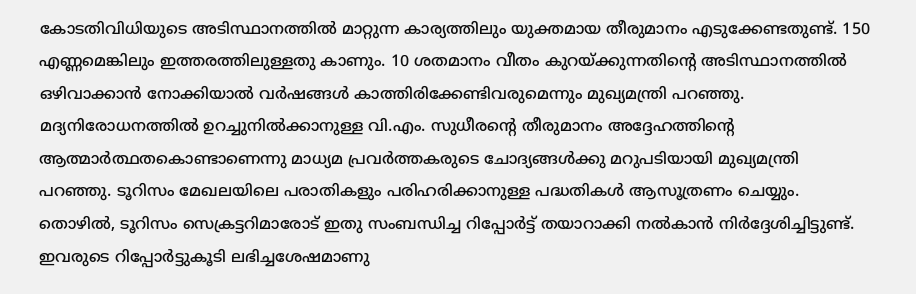കോടതിവിധിയുടെ അടിസ്ഥാനത്തില്‍ മാറ്റുന്ന കാര്യത്തിലും യുക്തമായ തീരുമാനം എടുക്കേണ്ടതുണ്ട്. 150 എണ്ണമെങ്കിലും ഇത്തരത്തിലുള്ളതു കാണും. 10 ശതമാനം വീതം കുറയ്ക്കുന്നതിന്റെ അടിസ്ഥാനത്തില്‍ ഒഴിവാക്കാന്‍ നോക്കിയാല്‍ വര്‍ഷങ്ങള്‍ കാത്തിരിക്കേണ്ടിവരുമെന്നും മുഖ്യമന്ത്രി പറഞ്ഞു.
മദ്യനിരോധനത്തില്‍ ഉറച്ചുനില്‍ക്കാനുള്ള വി.എം. സുധീരന്റെ തീരുമാനം അദ്ദേഹത്തിന്റെ ആത്മാര്‍ത്ഥതകൊണ്ടാണെന്നു മാധ്യമ പ്രവര്‍ത്തകരുടെ ചോദ്യങ്ങള്‍ക്കു മറുപടിയായി മുഖ്യമന്ത്രി പറഞ്ഞു. ടൂറിസം മേഖലയിലെ പരാതികളും പരിഹരിക്കാനുള്ള പദ്ധതികള്‍ ആസൂത്രണം ചെയ്യും. തൊഴില്‍, ടൂറിസം സെക്രട്ടറിമാരോട് ഇതു സംബന്ധിച്ച റിപ്പോര്‍ട്ട് തയാറാക്കി നല്‍കാന്‍ നിര്‍ദ്ദേശിച്ചിട്ടുണ്ട്. ഇവരുടെ റിപ്പോര്‍ട്ടുകൂടി ലഭിച്ചശേഷമാണു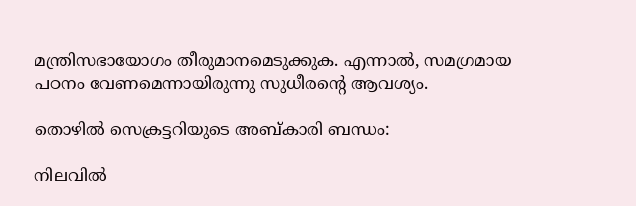മന്ത്രിസഭായോഗം തീരുമാനമെടുക്കുക. എന്നാല്‍, സമഗ്രമായ പഠനം വേണമെന്നായിരുന്നു സുധീരന്റെ ആവശ്യം.

തൊഴില്‍ സെക്രട്ടറിയുടെ അബ്കാരി ബന്ധം:

നിലവില്‍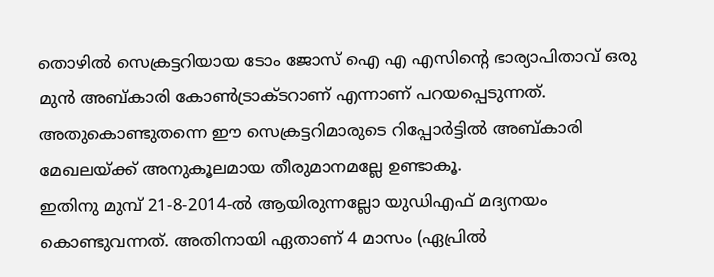തൊഴില്‍ സെക്രട്ടറിയായ ടോം ജോസ് ഐ എ എസിന്റെ ഭാര്യാപിതാവ് ഒരു മുന്‍ അബ്കാരി കോണ്‍ട്രാക്ടറാണ് എന്നാണ് പറയപ്പെടുന്നത്. അതുകൊണ്ടുതന്നെ ഈ സെക്രട്ടറിമാരുടെ റിപ്പോര്‍ട്ടില്‍ അബ്കാരി മേഖലയ്ക്ക് അനുകൂലമായ തീരുമാനമല്ലേ ഉണ്ടാകൂ.
ഇതിനു മുമ്പ് 21-8-2014-ല്‍ ആയിരുന്നല്ലോ യുഡിഎഫ് മദ്യനയം കൊണ്ടുവന്നത്. അതിനായി ഏതാണ് 4 മാസം (ഏപ്രില്‍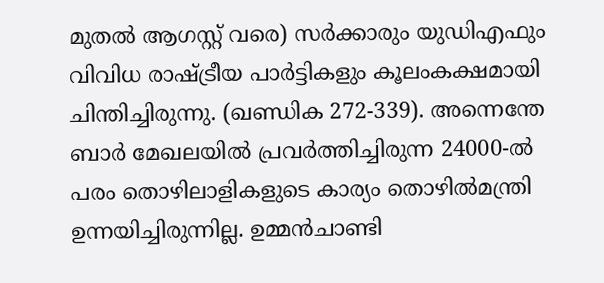മുതല്‍ ആഗസ്റ്റ് വരെ) സര്‍ക്കാരും യുഡിഎഫും വിവിധ രാഷ്ട്രീയ പാര്‍ട്ടികളും കൂലംകക്ഷമായി ചിന്തിച്ചിരുന്നു. (ഖണ്ഡിക 272-339). അന്നെന്തേ ബാര്‍ മേഖലയില്‍ പ്രവര്‍ത്തിച്ചിരുന്ന 24000-ല്‍ പരം തൊഴിലാളികളുടെ കാര്യം തൊഴില്‍മന്ത്രി ഉന്നയിച്ചിരുന്നില്ല. ഉമ്മന്‍ചാണ്ടി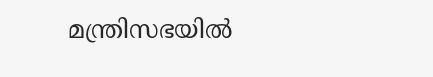മന്ത്രിസഭയില്‍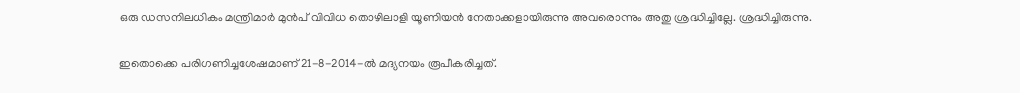ഒരു ഡസനിലധികം മന്ത്രിമാര്‍ മുന്‍പ് വിവിധ തൊഴിലാളി യൂണിയന്‍ നേതാക്കളായിരുന്നു അവരൊന്നും അതു ശ്രദ്ധിച്ചില്ലേ. ശ്രദ്ധിച്ചിരുന്നു.

ഇതൊക്കെ പരിഗണിച്ചശേഷമാണ് 21-8-2014-ല്‍ മദ്യനയം രൂപീകരിച്ചത്.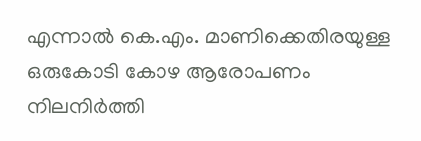എന്നാല്‍ കെ.എം. മാണിക്കെതിരയുള്ള ഒരുകോടി കോഴ ആരോപണം നിലനിര്‍ത്തി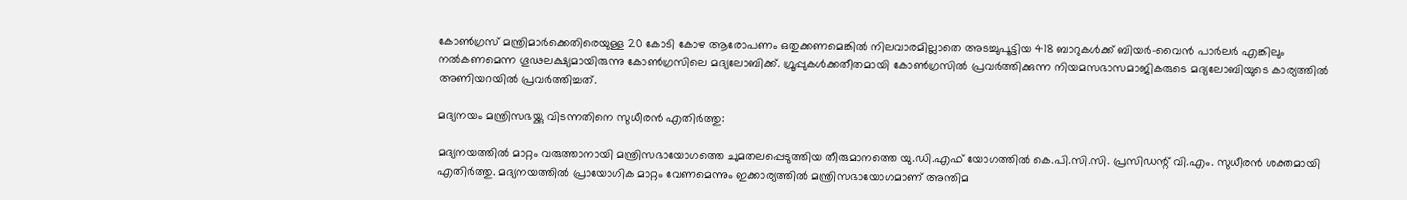കോണ്‍ഗ്രസ് മന്ത്രിമാര്‍ക്കെതിരെയുള്ള 20 കോടി കോഴ ആരോപണം ഒതുക്കണമെങ്കില്‍ നിലവാരമില്ലാതെ അടച്ചുപൂട്ടിയ 418 ബാറുകള്‍ക്ക് ബിയര്‍-വൈന്‍ പാര്‍ലര്‍ എങ്കിലും നല്‍കണമെന്ന ഗൂഢലക്ഷ്യമായിരുന്നു കോണ്‍ഗ്രസിലെ മദ്യലോബിക്ക്. ഗ്രൂപ്പുകള്‍ക്കതീതമായി കോണ്‍ഗ്രസില്‍ പ്രവര്‍ത്തിക്കുന്ന നിയമസഭാസമാജികരുടെ മദ്യലോബിയുടെ കാര്യത്തില്‍ അണിയറയില്‍ പ്രവര്‍ത്തിച്ചത്.

മദ്യനയം മന്ത്രിസഭയ്ക്കു വിടന്നതിനെ സുധീരന്‍ എതിര്‍ത്തു:

മദ്യനയത്തില്‍ മാറ്റം വരുത്താനായി മന്ത്രിസഭായോഗത്തെ ചുമതലപ്പെടുത്തിയ തീരുമാനത്തെ യു.ഡി.എഫ് യോഗത്തില്‍ കെ.പി.സി.സി. പ്രസിഡന്റ് വി.എം. സുധീരന്‍ ശക്തമായി എതിര്‍ത്തു. മദ്യനയത്തില്‍ പ്രായോഗിക മാറ്റം വേണമെന്നും ഇക്കാര്യത്തില്‍ മന്ത്രിസഭായോഗമാണ് അന്തിമ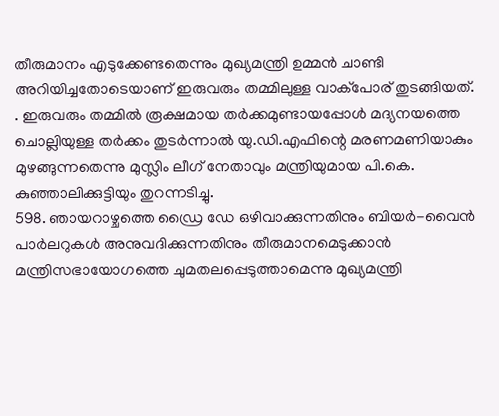തീരുമാനം എടുക്കേണ്ടതെന്നും മുഖ്യമന്ത്രി ഉമ്മന്‍ ചാണ്ടി അറിയിച്ചതോടെയാണ് ഇരുവരും തമ്മിലുള്ള വാക്‌പോര് തുടങ്ങിയത്.
. ഇരുവരും തമ്മില്‍ രൂക്ഷമായ തര്‍ക്കമുണ്ടായപ്പോള്‍ മദ്യനയത്തെ ചൊല്ലിയുള്ള തര്‍ക്കം തുടര്‍ന്നാല്‍ യു.ഡി.എഫിന്റെ മരണമണിയാകും മുഴങ്ങുന്നതെന്നു മുസ്ലിം ലീഗ് നേതാവും മന്ത്രിയുമായ പി.കെ. കുഞ്ഞാലിക്കുട്ടിയും തുറന്നടിച്ചു.
598. ഞായറാഴ്ചത്തെ ഡ്രൈ ഡേ ഒഴിവാക്കുന്നതിനും ബിയര്‍-വൈന്‍ പാര്‍ലറുകള്‍ അനുവദിക്കുന്നതിനും തീരുമാനമെടുക്കാന്‍ മന്ത്രിസഭായോഗത്തെ ചുമതലപ്പെടുത്താമെന്നു മുഖ്യമന്ത്രി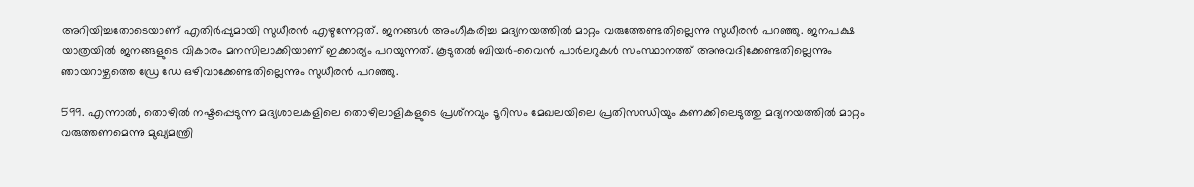അറിയിച്ചതോടെയാണ് എതിര്‍പ്പുമായി സുധീരന്‍ എഴുന്നേറ്റത്. ജനങ്ങള്‍ അംഗീകരിച്ച മദ്യനയത്തില്‍ മാറ്റം വരുത്തേണ്ടതില്ലെന്നു സുധീരന്‍ പറഞ്ഞു. ജനപക്ഷ യാത്രയില്‍ ജനങ്ങളുടെ വികാരം മനസിലാക്കിയാണ് ഇക്കാര്യം പറയുന്നത്. കൂടുതല്‍ ബിയര്‍-വൈന്‍ പാര്‍ലറുകള്‍ സംസ്ഥാനത്ത് അനുവദിക്കേണ്ടതില്ലെന്നും ഞായറാഴ്ചത്തെ ഡ്രേ ഡേ ഒഴിവാക്കേണ്ടതില്ലെന്നും സുധീരന്‍ പറഞ്ഞു.

599. എന്നാല്‍, തൊഴില്‍ നഷ്ടപ്പെടുന്ന മദ്യശാലകളിലെ തൊഴിലാളികളുടെ പ്രശ്‌നവും ടൂറിസം മേഖലയിലെ പ്രതിസന്ധിയും കണക്കിലെടുത്തു മദ്യനയത്തില്‍ മാറ്റം വരുത്തണമെന്നു മുഖ്യമന്ത്രി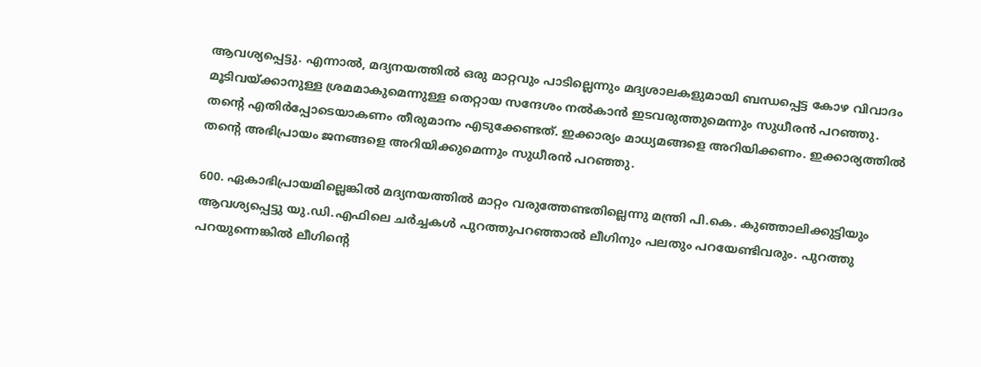ആവശ്യപ്പെട്ടു. എന്നാല്‍, മദ്യനയത്തില്‍ ഒരു മാറ്റവും പാടില്ലെന്നും മദ്യശാലകളുമായി ബന്ധപ്പെട്ട കോഴ വിവാദം മൂടിവയ്ക്കാനുള്ള ശ്രമമാകുമെന്നുള്ള തെറ്റായ സന്ദേശം നല്‍കാന്‍ ഇടവരുത്തുമെന്നും സുധീരന്‍ പറഞ്ഞു. തന്റെ എതിര്‍പ്പോടെയാകണം തീരുമാനം എടുക്കേണ്ടത്. ഇക്കാര്യം മാധ്യമങ്ങളെ അറിയിക്കണം. ഇക്കാര്യത്തില്‍ തന്റെ അഭിപ്രായം ജനങ്ങളെ അറിയിക്കുമെന്നും സുധീരന്‍ പറഞ്ഞു.

600. ഏകാഭിപ്രായമില്ലെങ്കില്‍ മദ്യനയത്തില്‍ മാറ്റം വരുത്തേണ്ടതില്ലെന്നു മന്ത്രി പി.കെ. കുഞ്ഞാലിക്കുട്ടിയും ആവശ്യപ്പെട്ടു യു.ഡി.എഫിലെ ചര്‍ച്ചകള്‍ പുറത്തുപറഞ്ഞാല്‍ ലീഗിനും പലതും പറയേണ്ടിവരും. പുറത്തു പറയുന്നെങ്കില്‍ ലീഗിന്റെ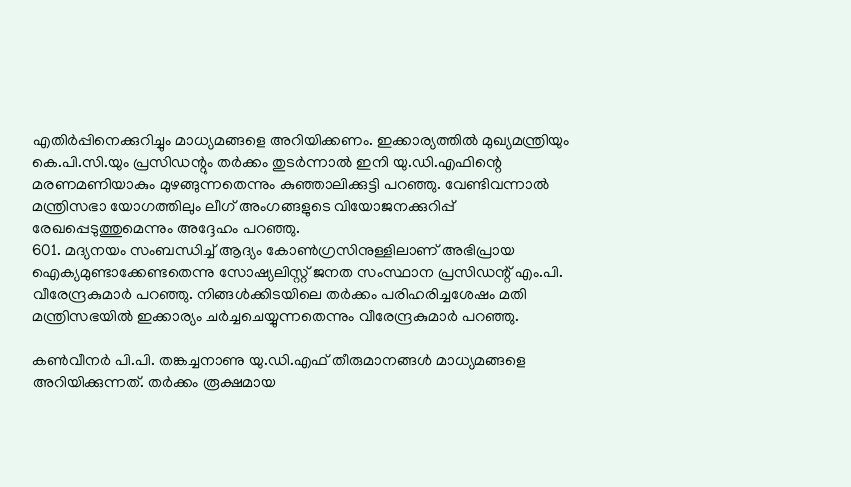എതിര്‍പ്പിനെക്കുറിച്ചും മാധ്യമങ്ങളെ അറിയിക്കണം. ഇക്കാര്യത്തില്‍ മുഖ്യമന്ത്രിയും കെ.പി.സി.യും പ്രസിഡന്റും തര്‍ക്കം തുടര്‍ന്നാല്‍ ഇനി യു.ഡി.എഫിന്റെ മരണമണിയാകും മുഴങ്ങുന്നതെന്നും കുഞ്ഞാലിക്കുട്ടി പറഞ്ഞു. വേണ്ടിവന്നാല്‍ മന്ത്രിസഭാ യോഗത്തിലും ലീഗ് അംഗങ്ങളുടെ വിയോജനക്കുറിപ്പ് രേഖപ്പെടുത്തുമെന്നും അദ്ദേഹം പറഞ്ഞു.
601. മദ്യനയം സംബന്ധിച്ച് ആദ്യം കോണ്‍ഗ്രസിനുള്ളിലാണ് അഭിപ്രായ ഐക്യമുണ്ടാക്കേണ്ടതെന്നു സോഷ്യലിസ്റ്റ് ജനത സംസ്ഥാന പ്രസിഡന്റ് എം.പി. വീരേന്ദ്രകുമാര്‍ പറഞ്ഞു. നിങ്ങള്‍ക്കിടയിലെ തര്‍ക്കം പരിഹരിച്ചശേഷം മതി മന്ത്രിസഭയില്‍ ഇക്കാര്യം ചര്‍ച്ചചെയ്യുന്നതെന്നും വീരേന്ദ്രകുമാര്‍ പറഞ്ഞു.

കണ്‍വീനര്‍ പി.പി. തങ്കച്ചനാണു യു.ഡി.എഫ് തീരുമാനങ്ങള്‍ മാധ്യമങ്ങളെ അറിയിക്കുന്നത്. തര്‍ക്കം രൂക്ഷമായ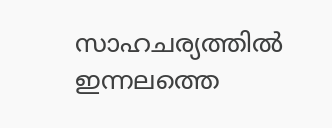സാഹചര്യത്തില്‍ ഇന്നലത്തെ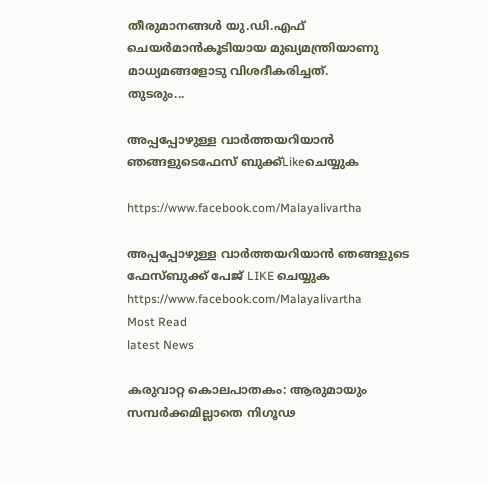തീരുമാനങ്ങള്‍ യു.ഡി.എഫ് ചെയര്‍മാന്‍കൂടിയായ മുഖ്യമന്ത്രിയാണു മാധ്യമങ്ങളോടു വിശദീകരിച്ചത്.
തുടരും...

അപ്പപ്പോഴുള്ള വാര്‍ത്തയറിയാന്‍ ഞങ്ങളുടെഫേസ്‌ ബുക്ക്‌Likeചെയ്യുക

https://www.facebook.com/Malayalivartha

അപ്പപ്പോഴുള്ള വാര്‍ത്തയറിയാന്‍ ഞങ്ങളുടെ ഫേസ്‌ബുക്ക്‌ പേജ് LIKE ചെയ്യുക
https://www.facebook.com/Malayalivartha
Most Read
latest News

കരുവാറ്റ കൊലപാതകം: ആരുമായും സമ്പർക്കമില്ലാതെ നിഗൂഢ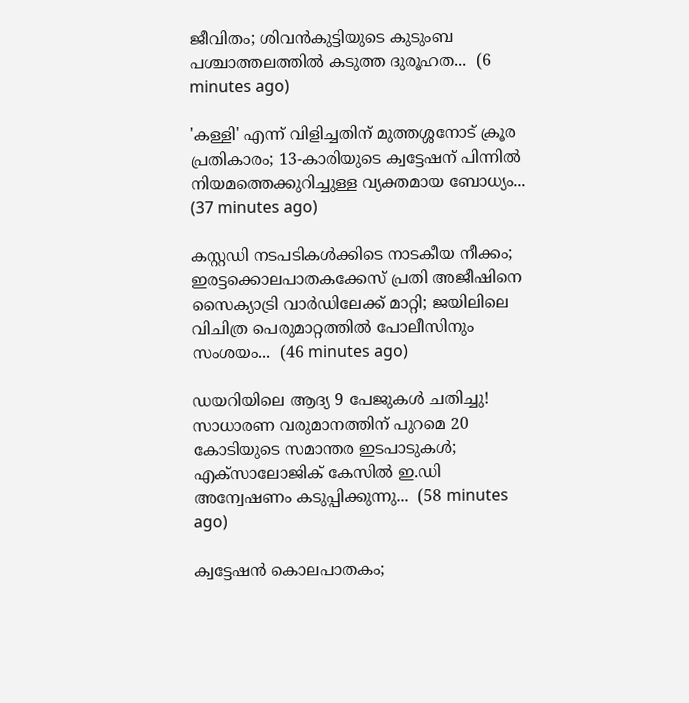ജീവിതം; ശിവൻകുട്ടിയുടെ കുടുംബ പശ്ചാത്തലത്തിൽ കടുത്ത ദുരൂഹത...  (6 minutes ago)

'കള്ളി' എന്ന് വിളിച്ചതിന് മുത്തശ്ശനോട് ക്രൂര പ്രതികാരം; 13-കാരിയുടെ ക്വട്ടേഷന് പിന്നിൽ നിയമത്തെക്കുറിച്ചുള്ള വ്യക്തമായ ബോധ്യം...  (37 minutes ago)

കസ്റ്റഡി നടപടികൾക്കിടെ നാടകീയ നീക്കം; ഇരട്ടക്കൊലപാതകക്കേസ് പ്രതി അജീഷിനെ സൈക്യാട്രി വാർഡിലേക്ക് മാറ്റി; ജയിലിലെ വിചിത്ര പെരുമാറ്റത്തിൽ പോലീസിനും സംശയം...  (46 minutes ago)

ഡയറിയിലെ ആദ്യ 9 പേജുകൾ ചതിച്ചു! സാധാരണ വരുമാനത്തിന് പുറമെ 20 കോടിയുടെ സമാന്തര ഇടപാടുകൾ; എക്സാലോജിക് കേസിൽ ഇ.ഡി അന്വേഷണം കടുപ്പിക്കുന്നു...  (58 minutes ago)

ക്വട്ടേഷൻ കൊലപാതകം;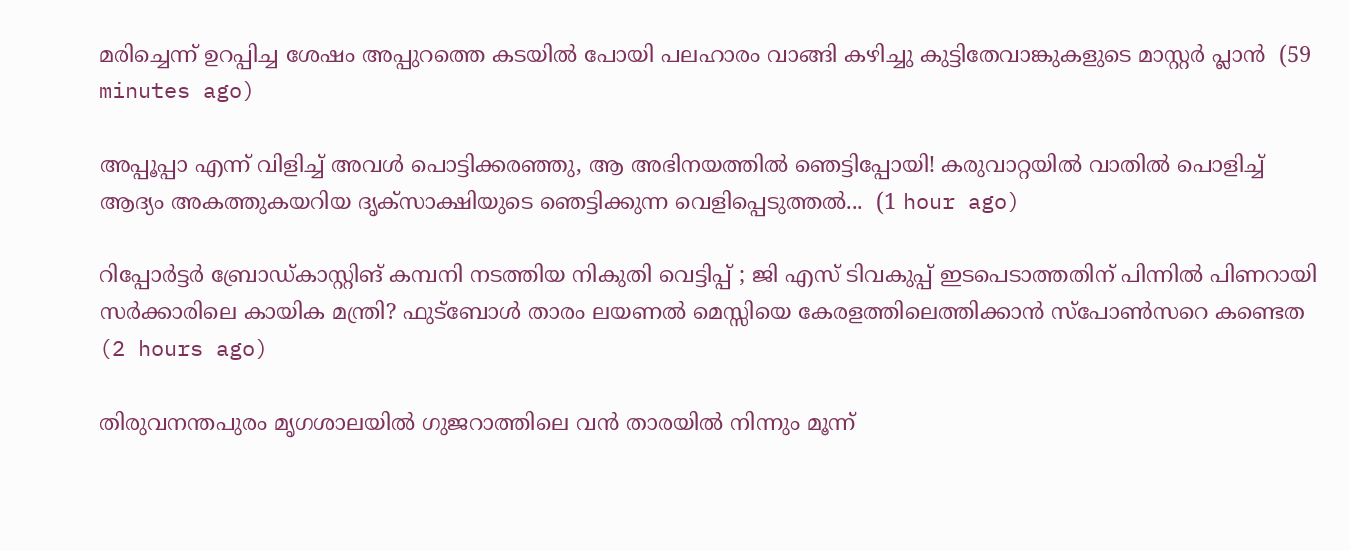മരിച്ചെന്ന് ഉറപ്പിച്ച ശേഷം അപ്പുറത്തെ കടയിൽ പോയി പലഹാരം വാങ്ങി കഴിച്ചു കുട്ടിതേവാങ്കുകളുടെ മാസ്റ്റർ പ്ലാൻ  (59 minutes ago)

അപ്പൂപ്പാ എന്ന് വിളിച്ച് അവൾ പൊട്ടിക്കരഞ്ഞു, ആ അഭിനയത്തിൽ ഞെട്ടിപ്പോയി! കരുവാറ്റയിൽ വാതിൽ പൊളിച്ച് ആദ്യം അകത്തുകയറിയ ദൃക്‌സാക്ഷിയുടെ ഞെട്ടിക്കുന്ന വെളിപ്പെടുത്തൽ...  (1 hour ago)

റിപ്പോർട്ടർ ബ്രോ‍ഡ്കാസ്റ്റിങ് കമ്പനി നടത്തിയ നികുതി വെട്ടിപ്പ് ; ജി എസ് ടിവകുപ്പ് ഇടപെടാത്തതിന് പിന്നിൽ പിണറായി സർക്കാരിലെ കായിക മന്ത്രി? ഫുട്ബോൾ താരം ലയണൽ മെസ്സിയെ കേരളത്തിലെത്തിക്കാൻ സ്പോൺസറെ കണ്ടെത  (2 hours ago)

തിരുവനന്തപുരം മൃഗശാലയിൽ ഗുജറാത്തിലെ വൻ താരയിൽ നിന്നും മൂന്ന്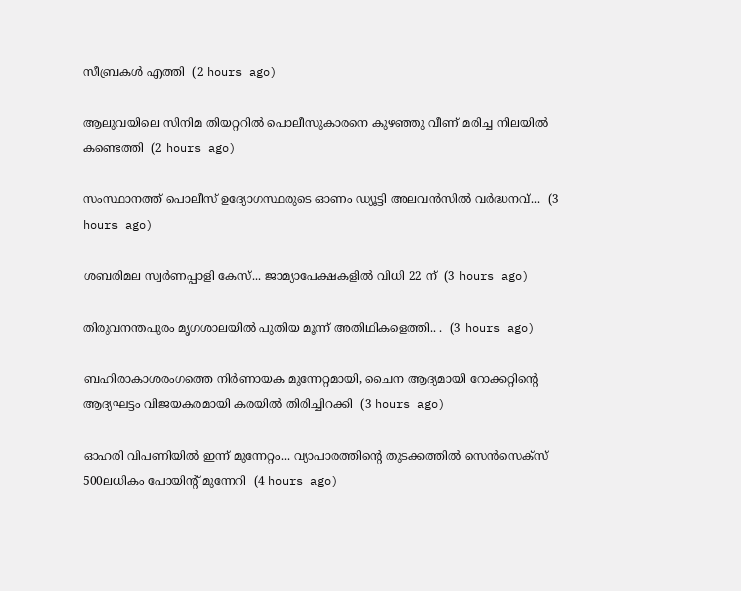സീബ്രകൾ എത്തി  (2 hours ago)

ആലുവയിലെ സിനിമ തിയറ്ററിൽ പൊലീസുകാരനെ കുഴഞ്ഞു വീണ് മരിച്ച നിലയിൽ കണ്ടെത്തി  (2 hours ago)

സംസ്ഥാനത്ത് പൊലീസ് ഉദ്യോഗസ്ഥരുടെ ഓണം ഡ്യൂട്ടി അലവൻസിൽ വർദ്ധനവ്...  (3 hours ago)

ശബരിമല സ്വർണപ്പാളി കേസ്... ജാമ്യാപേക്ഷകളിൽ വിധി 22 ന്  (3 hours ago)

തിരുവനന്തപുരം മൃഗശാലയിൽ പുതിയ മൂന്ന് അതിഥികളെത്തി.. .  (3 hours ago)

ബഹിരാകാശരംഗത്തെ നിർണായക മുന്നേറ്റമായി, ചൈന ആദ്യമായി റോക്കറ്റിന്റെ ആദ്യഘട്ടം വിജയകരമായി കരയിൽ തിരിച്ചിറക്കി  (3 hours ago)

ഓഹരി വിപണിയില്‍ ഇന്ന് മുന്നേറ്റം... വ്യാപാരത്തിന്റെ തുടക്കത്തില്‍ സെന്‍സെക്‌സ് 500ലധികം പോയിന്റ് മുന്നേറി‌  (4 hours ago)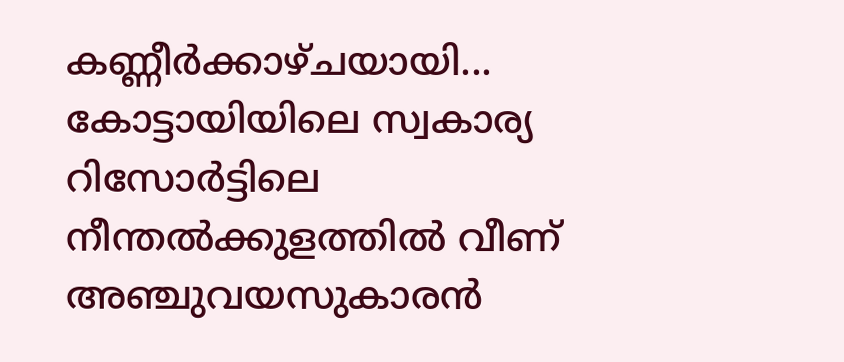കണ്ണീർക്കാഴ്ചയായി... കോട്ടായിയിലെ സ്വകാര്യ റിസോർട്ടിലെ നീന്തൽക്കുളത്തിൽ വീണ് അഞ്ചുവയസുകാരൻ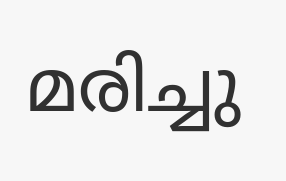മരിച്ചു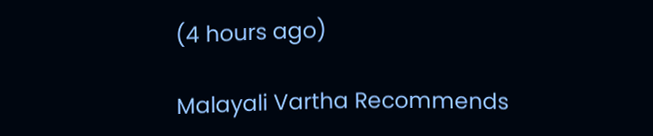(4 hours ago)

Malayali Vartha Recommends